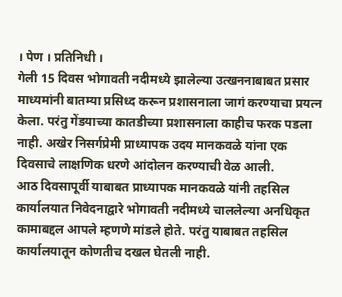। पेण । प्रतिनिधी ।
गेली 15 दिवस भोगावती नदीमध्ये झालेल्या उत्खननाबाबत प्रसार माध्यमांनी बातम्या प्रसिध्द करून प्रशासनाला जागं करण्याचा प्रयत्न केला. परंतु गेंडयाच्या कातडीच्या प्रशासनाला काहीच फरक पडला नाही. अखेर निसर्गप्रेमी प्राध्यापक उदय मानकवळे यांना एक दिवसाचे लाक्षणिक धरणे आंदोलन करण्याची वेळ आली.
आठ दिवसापूर्वी याबाबत प्राध्यापक मानकवळे यांनी तहसिल कार्यालयात निवेदनाद्वारे भोगावती नदीमध्ये चाललेल्या अनधिकृत कामाबद्दल आपले म्हणणे मांडले होते. परंतु याबाबत तहसिल कार्यालयातून कोणतीच दखल घेतली नाही.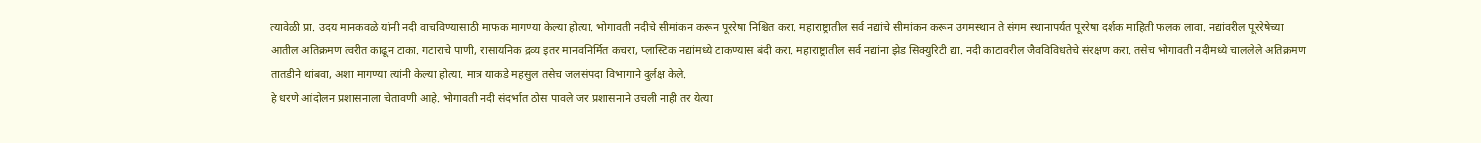त्यावेळी प्रा. उदय मानकवळे यांनी नदी वाचविण्यासाठी माफक मागण्या केल्या होत्या. भोगावती नदीचे सीमांकन करून पूररेषा निश्चित करा. महाराष्ट्रातील सर्व नद्यांचे सीमांकन करून उगमस्थान ते संगम स्थानापर्यत पूररेषा दर्शक माहिती फलक लावा. नद्यांवरील पूररेषेच्या आतील अतिक्रमण त्वरीत काढून टाका. गटाराचे पाणी, रासायनिक द्रव्य इतर मानवनिर्मित कचरा, प्लास्टिक नद्यांमध्ये टाकण्यास बंदी करा. महाराष्ट्रातील सर्व नद्यांना झेड सिक्युरिटी द्या. नदी काटावरील जैवविविधतेचे संरक्षण करा. तसेच भोगावती नदीमध्ये चाललेले अतिक्रमण तातडीने थांबवा, अशा मागण्या त्यांनी केल्या होत्या. मात्र याकडे महसुल तसेच जलसंपदा विभागाने दुर्लक्ष केले.
हे धरणे आंदोलन प्रशासनाला चेतावणी आहे. भोगावती नदी संदर्भात ठोस पावले जर प्रशासनाने उचली नाही तर येत्या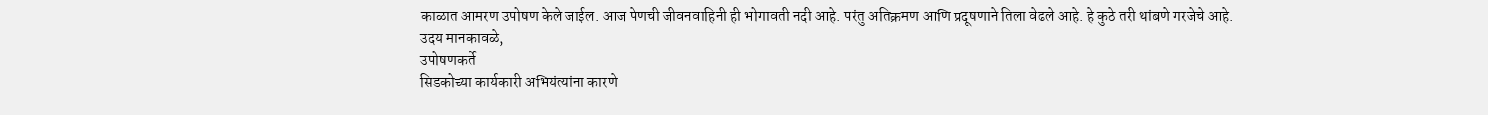काळात आमरण उपोषण केले जाईल. आज पेणची जीवनवाहिनी ही भोगावती नदी आहे. परंतु अतिक्रमण आणि प्रदूषणाने तिला वेढले आहे. हे कुठे तरी थांबणे गरजेचे आहे.
उदय मानकावळे,
उपोषणकर्ते
सिडकोच्या कार्यकारी अभियंत्यांना कारणे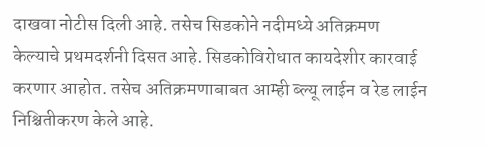दाखवा नोटीस दिली आहे. तसेच सिडकोने नदीमध्ये अतिक्रमण केल्याचे प्रथमदर्शनी दिसत आहे. सिडकोविरोधात कायदेशीर कारवाई करणार आहोत. तसेच अतिक्रमणाबाबत आम्ही ब्ल्यू लाईन व रेड लाईन निश्चितीकरण केले आहे.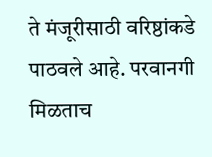ते मंजूरीसाठी वरिष्ठांकडे पाठवले आहे. परवानगी मिळताच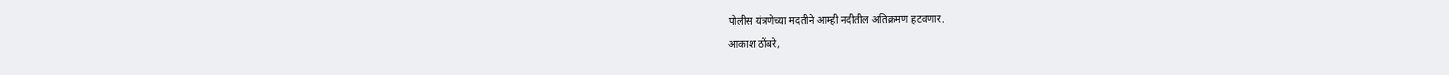पोलीस यंत्रणेच्या मदतीने आम्ही नदीतील अतिक्रमण हटवणार.
आकाश ठोंबरे,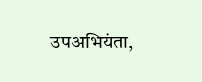उपअभियंता,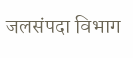जलसंपदा विभाग